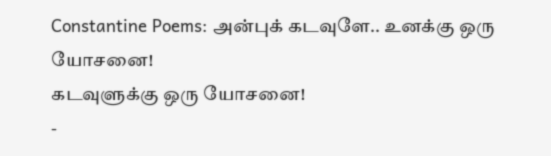Constantine Poems: அன்புக் கடவுளே.. உனக்கு ஒரு யோசனை!
கடவுளுக்கு ஒரு யோசனை!
-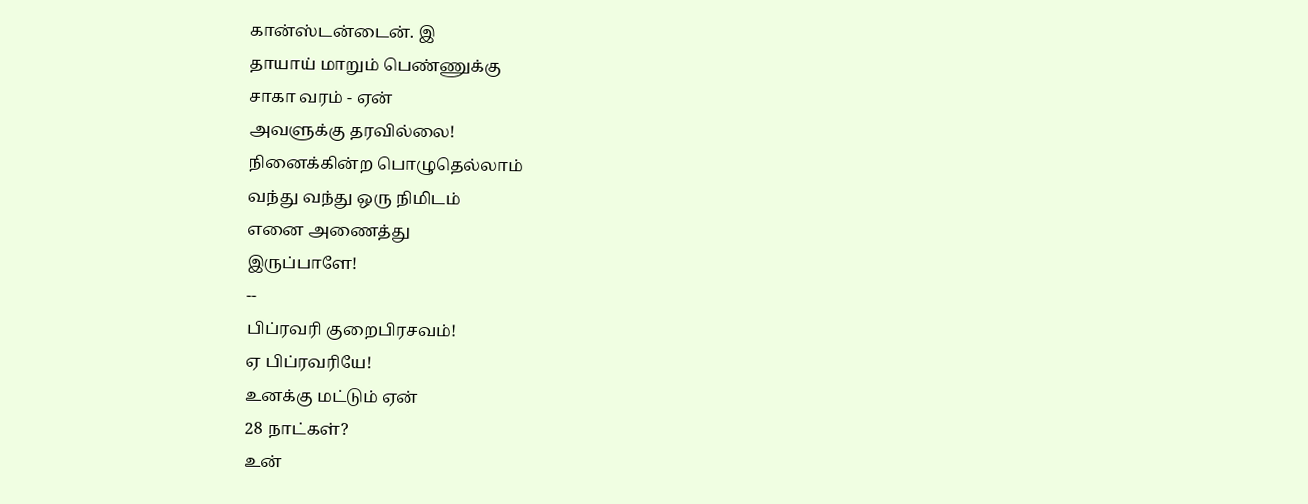கான்ஸ்டன்டைன். இ
தாயாய் மாறும் பெண்ணுக்கு
சாகா வரம் - ஏன்
அவளுக்கு தரவில்லை!
நினைக்கின்ற பொழுதெல்லாம்
வந்து வந்து ஒரு நிமிடம்
எனை அணைத்து
இருப்பாளே!
--
பிப்ரவரி குறைபிரசவம்!
ஏ பிப்ரவரியே!
உனக்கு மட்டும் ஏன்
28 நாட்கள்?
உன்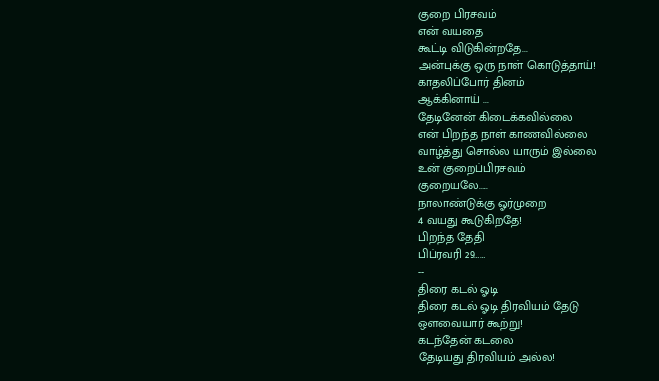குறை பிரசவம்
என் வயதை
கூட்டி விடுகின்றதே...
அன்புக்கு ஒரு நாள் கொடுத்தாய்!
காதலிப்போர் தினம்
ஆக்கினாய் ...
தேடினேன் கிடைக்கவில்லை
என் பிறந்த நாள் காணவில்லை
வாழ்த்து சொல்ல யாரும் இல்லை
உன் குறைப்பிரசவம்
குறையலே.....
நாலாண்டுக்கு ஓர்முறை
4 வயது கூடுகிறதே!
பிறந்த தேதி
பிப்ரவரி 29……
--
திரை கடல் ஓடி
திரை கடல் ஓடி திரவியம் தேடு
ஔவையார் கூற்று!
கடந்தேன் கடலை
தேடியது திரவியம் அல்ல!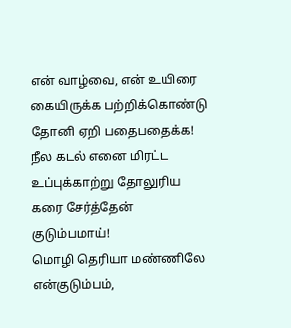என் வாழ்வை, என் உயிரை
கையிருக்க பற்றிக்கொண்டு
தோனி ஏறி பதைபதைக்க!
நீல கடல் எனை மிரட்ட
உப்புக்காற்று தோலுரிய
கரை சேர்த்தேன்
குடும்பமாய்!
மொழி தெரியா மண்ணிலே
என்குடும்பம்,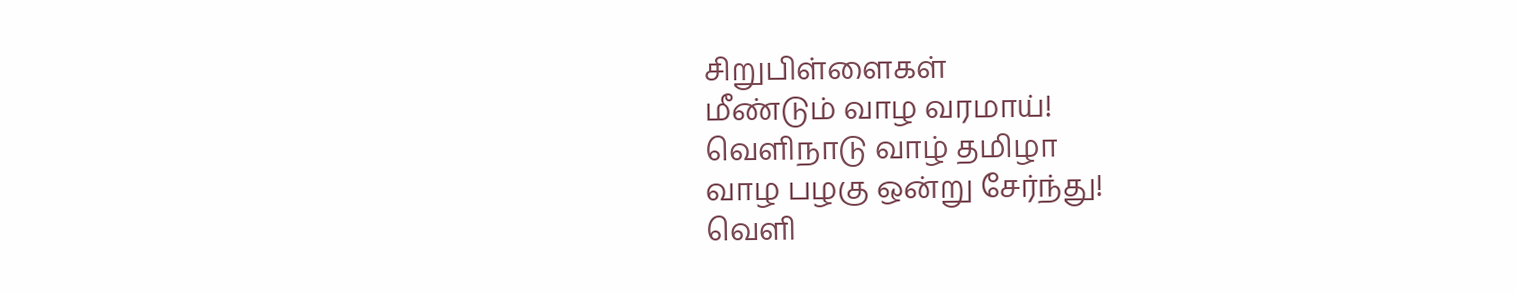சிறுபிள்ளைகள்
மீண்டும் வாழ வரமாய்!
வெளிநாடு வாழ் தமிழா
வாழ பழகு ஒன்று சேர்ந்து!
வெளி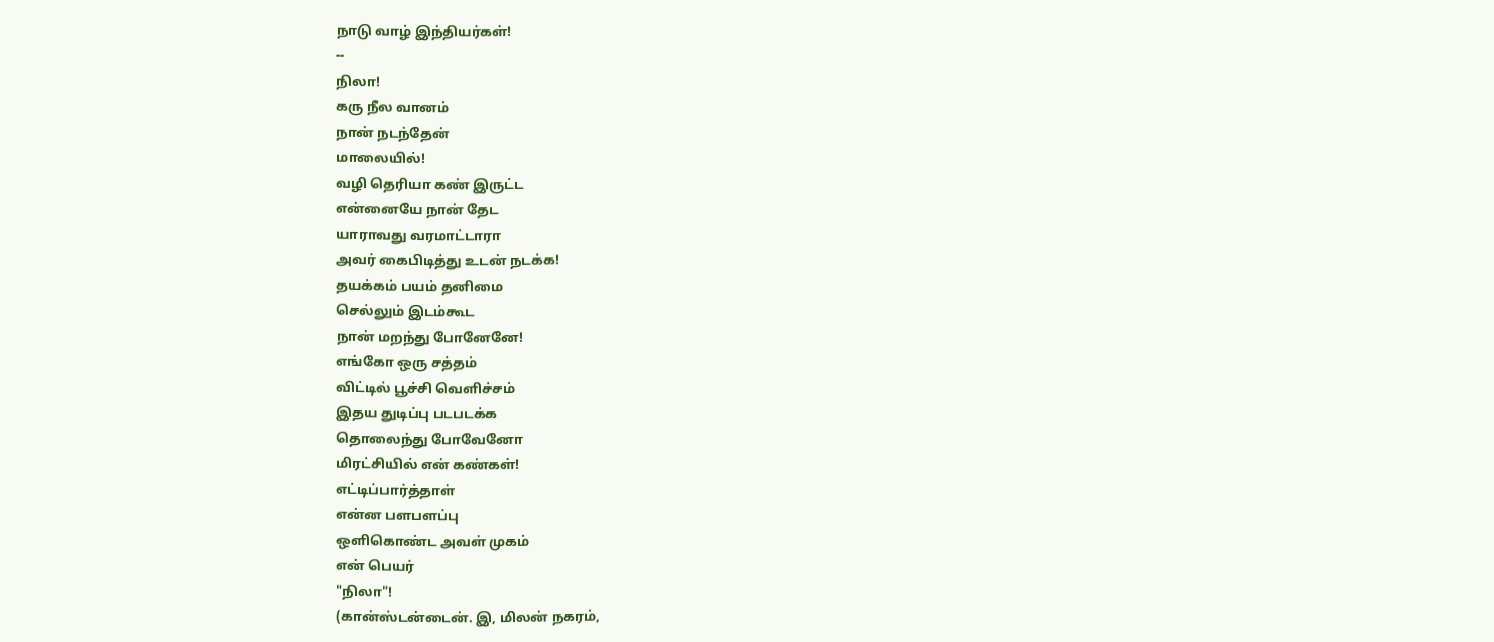நாடு வாழ் இந்தியர்கள்!
--
நிலா!
கரு நீல வானம்
நான் நடந்தேன்
மாலையில்!
வழி தெரியா கண் இருட்ட
என்னையே நான் தேட
யாராவது வரமாட்டாரா
அவர் கைபிடித்து உடன் நடக்க!
தயக்கம் பயம் தனிமை
செல்லும் இடம்கூட
நான் மறந்து போனேனே!
எங்கோ ஒரு சத்தம்
விட்டில் பூச்சி வெளிச்சம்
இதய துடிப்பு படபடக்க
தொலைந்து போவேனோ
மிரட்சியில் என் கண்கள்!
எட்டிப்பார்த்தாள்
என்ன பளபளப்பு
ஒளிகொண்ட அவள் முகம்
என் பெயர்
"நிலா"!
(கான்ஸ்டன்டைன். இ, மிலன் நகரம்,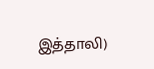இத்தாலி)